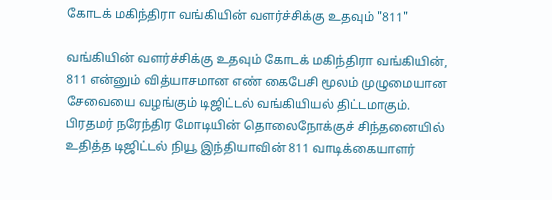கோடக் மகிந்திரா வங்கியின் வளர்ச்சிக்கு உதவும் "811"

வங்கியின் வளர்ச்சிக்கு உதவும் கோடக் மகிந்திரா வங்கியின், 811 என்னும் வித்யாசமான எண் கைபேசி மூலம் முழுமையான சேவையை வழங்கும் டிஜிட்டல் வங்கியியல் திட்டமாகும். பிரதமர் நரேந்திர மோடியின் தொலைநோக்குச் சிந்தனையில் உதித்த டிஜிட்டல் நியூ இந்தியாவின் 811 வாடிக்கையாளர்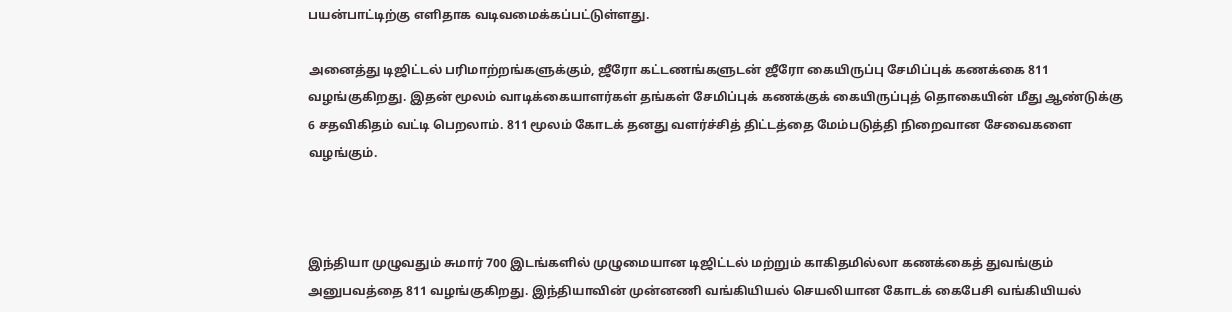பயன்பாட்டிற்கு எளிதாக வடிவமைக்கப்பட்டுள்ளது.

அனைத்து டிஜிட்டல் பரிமாற்றங்களுக்கும், ஜீரோ கட்டணங்களுடன் ஜீரோ கையிருப்பு சேமிப்புக் கணக்கை 811 வழங்குகிறது. இதன் மூலம் வாடிக்கையாளர்கள் தங்கள் சேமிப்புக் கணக்குக் கையிருப்புத் தொகையின் மீது ஆண்டுக்கு 6 சதவிகிதம் வட்டி பெறலாம். 811 மூலம் கோடக் தனது வளர்ச்சித் திட்டத்தை மேம்படுத்தி நிறைவான சேவைகளை வழங்கும்.



இந்தியா முழுவதும் சுமார் 700 இடங்களில் முழுமையான டிஜிட்டல் மற்றும் காகிதமில்லா கணக்கைத் துவங்கும் அனுபவத்தை 811 வழங்குகிறது. இந்தியாவின் முன்னணி வங்கியியல் செயலியான கோடக் கைபேசி வங்கியியல்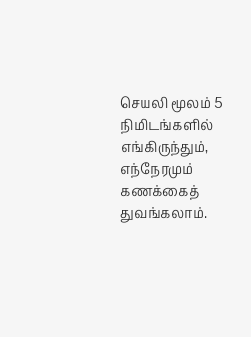செயலி மூலம் 5 நிமிடங்களில் எங்கிருந்தும், எந்நேரமும் கணக்கைத் துவங்கலாம்.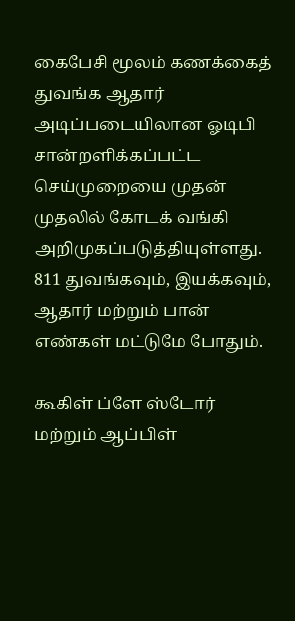கைபேசி மூலம் கணக்கைத் துவங்க ஆதார் அடிப்படையிலான ஓடிபி சான்றளிக்கப்பட்ட செய்முறையை முதன் முதலில் கோடக் வங்கி அறிமுகப்படுத்தியுள்ளது. 811 துவங்கவும், இயக்கவும், ஆதார் மற்றும் பான் எண்கள் மட்டுமே போதும்.

கூகிள் ப்ளே ஸ்டோர் மற்றும் ஆப்பிள்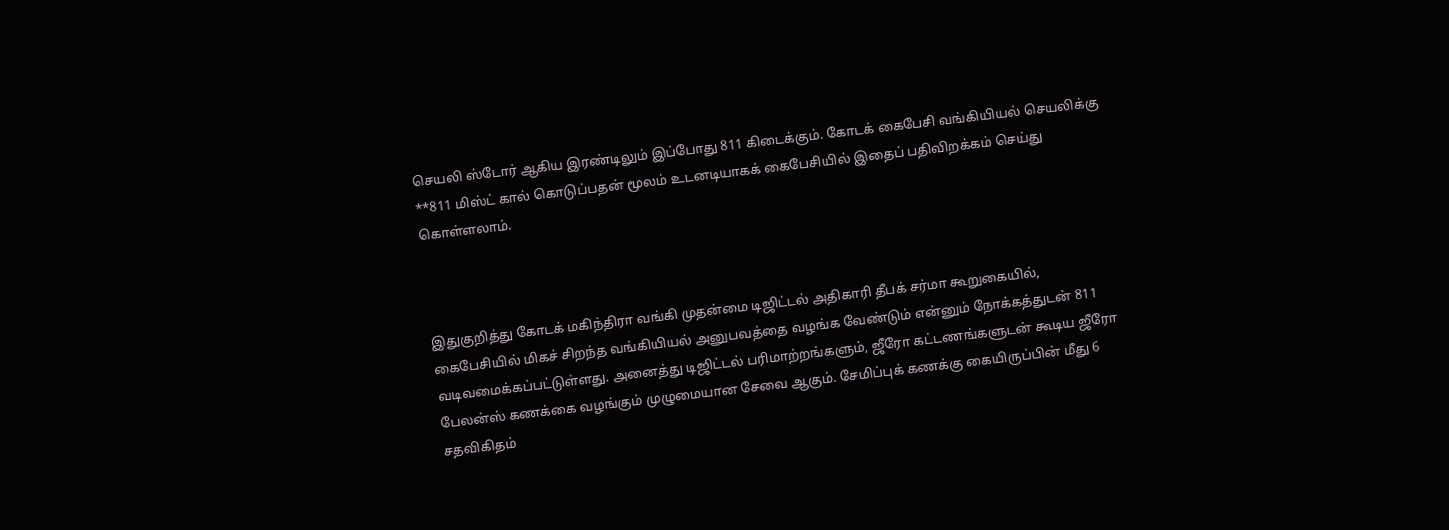செயலி ஸ்டோர் ஆகிய இரண்டிலும் இப்போது 811 கிடைக்கும். கோடக் கைபேசி வங்கியியல் செயலிக்கு **811 மிஸ்ட் கால் கொடுப்பதன் மூலம் உடனடியாகக் கைபேசியில் இதைப் பதிவிறக்கம் செய்து கொள்ளலாம்.



இதுகுறித்து கோடக் மகிந்திரா வங்கி முதன்மை டிஜிட்டல் அதிகாரி தீபக் சர்மா கூறுகையில், கைபேசியில் மிகச் சிறந்த வங்கியியல் அனுபவத்தை வழங்க வேண்டும் என்னும் நோக்கத்துடன் 811 வடிவமைக்கப்பட்டுள்ளது. அனைத்து டிஜிட்டல் பரிமாற்றங்களும், ஜீரோ கட்டணங்களுடன் கூடிய ஜீரோ பேலன்ஸ் கணக்கை வழங்கும் முழுமையான சேவை ஆகும். சேமிப்புக் கணக்கு கையிருப்பின் மீது 6 சதவிகிதம்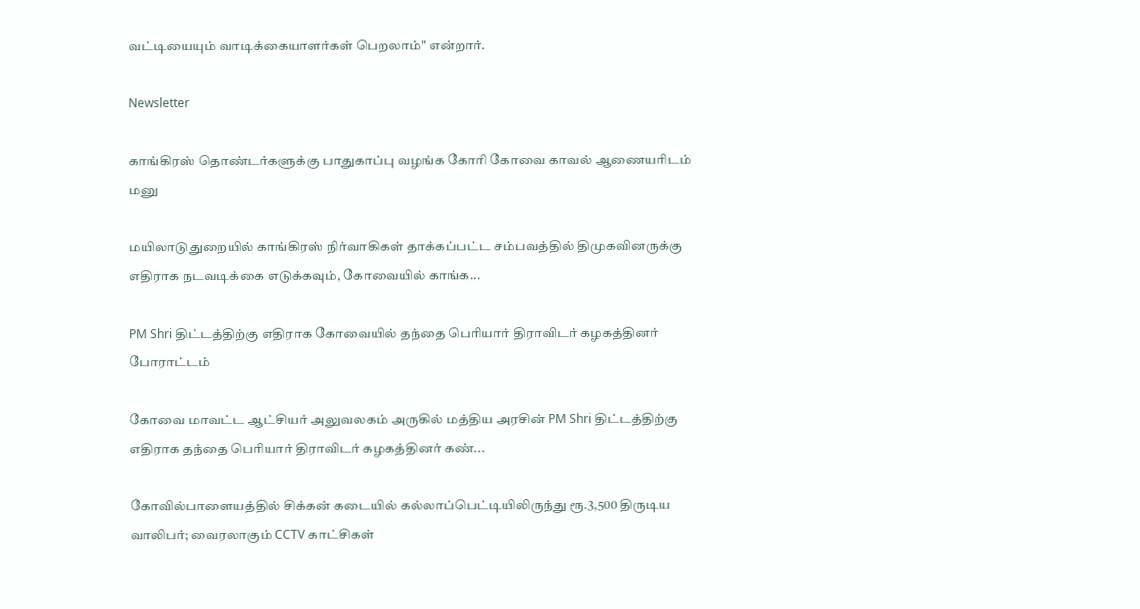வட்டியையும் வாடிக்கையாளர்கள் பெறலாம்" என்றார்.

Newsletter

காங்கிரஸ் தொண்டர்களுக்கு பாதுகாப்பு வழங்க கோரி கோவை காவல் ஆணையரிடம் மனு

மயிலாடுதுறையில் காங்கிரஸ் நிர்வாகிகள் தாக்கப்பட்ட சம்பவத்தில் திமுகவினருக்கு எதிராக நடவடிக்கை எடுக்கவும், கோவையில் காங்க...

PM Shri திட்டத்திற்கு எதிராக கோவையில் தந்தை பெரியார் திராவிடர் கழகத்தினர் போராட்டம்

கோவை மாவட்ட ஆட்சியர் அலுவலகம் அருகில் மத்திய அரசின் PM Shri திட்டத்திற்கு எதிராக தந்தை பெரியார் திராவிடர் கழகத்தினர் கண்...

கோவில்பாளையத்தில் சிக்கன் கடையில் கல்லாப்பெட்டியிலிருந்து ரூ.3,500 திருடிய வாலிபர்; வைரலாகும் CCTV காட்சிகள்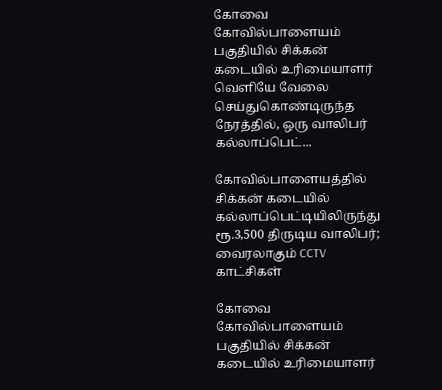கோவை கோவில்பாளையம் பகுதியில் சிக்கன் கடையில் உரிமையாளர் வெளியே வேலை செய்துகொண்டிருந்த நேரத்தில், ஒரு வாலிபர் கல்லாப்பெட்...

கோவில்பாளையத்தில் சிக்கன் கடையில் கல்லாப்பெட்டியிலிருந்து ரூ.3,500 திருடிய வாலிபர்; வைரலாகும் CCTV காட்சிகள்

கோவை கோவில்பாளையம் பகுதியில் சிக்கன் கடையில் உரிமையாளர்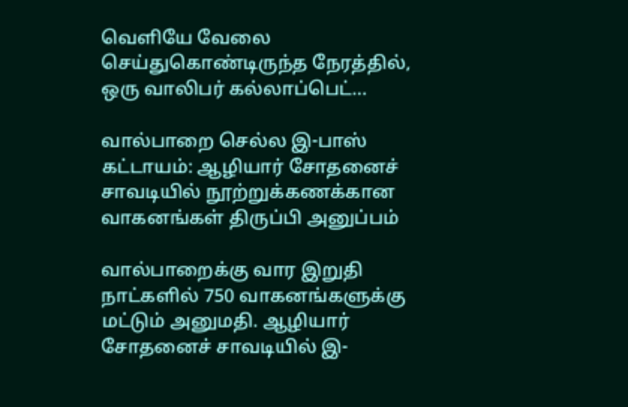வெளியே வேலை செய்துகொண்டிருந்த நேரத்தில், ஒரு வாலிபர் கல்லாப்பெட்...

வால்பாறை செல்ல இ-பாஸ் கட்டாயம்: ஆழியார் சோதனைச் சாவடியில் நூற்றுக்கணக்கான வாகனங்கள் திருப்பி அனுப்பம்

வால்பாறைக்கு வார இறுதி நாட்களில் 750 வாகனங்களுக்கு மட்டும் அனுமதி. ஆழியார் சோதனைச் சாவடியில் இ-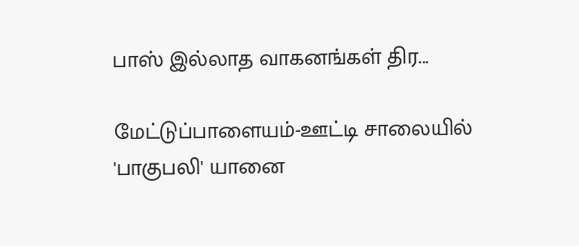பாஸ் இல்லாத வாகனங்கள் திர...

மேட்டுப்பாளையம்-ஊட்டி சாலையில் 'பாகுபலி' யானை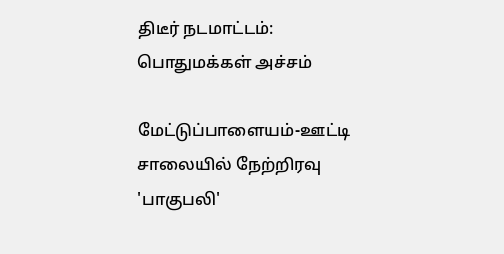திடீர் நடமாட்டம்: பொதுமக்கள் அச்சம்

மேட்டுப்பாளையம்-ஊட்டி சாலையில் நேற்றிரவு 'பாகுபலி'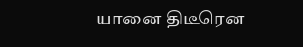யானை திடீரென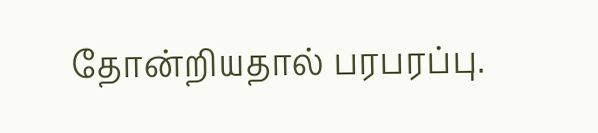தோன்றியதால் பரபரப்பு.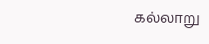கல்லாறு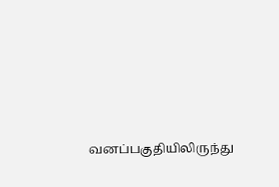வனப்பகுதியிலிருந்து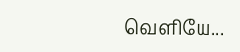வெளியே...